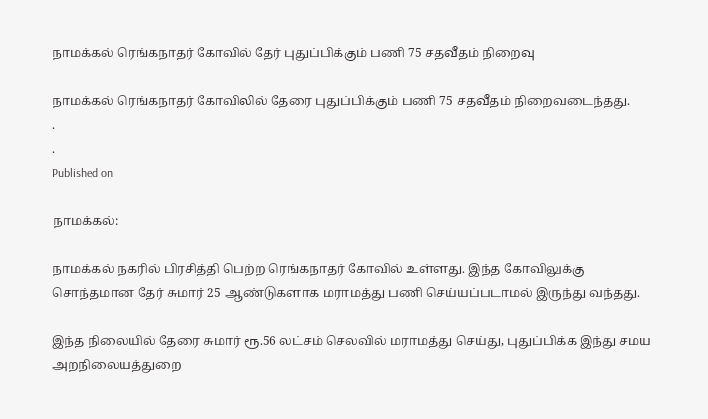நாமக்கல் ரெங்கநாதர் கோவில் தேர் புதுப்பிக்கும் பணி 75 சதவீதம் நிறைவு

நாமக்கல் ரெங்கநாதர் கோவிலில் தேரை புதுப்பிக்கும் பணி 75 சதவீதம் நிறைவடைந்தது.
.
.
Published on

நாமக்கல்:

நாமக்கல் நகரில் பிரசித்தி பெற்ற ரெங்கநாதர் கோவில் உள்ளது. இந்த கோவிலுக்கு சொந்தமான தேர் சுமார் 25 ஆண்டுகளாக மராமத்து பணி செய்யப்படாமல் இருந்து வந்தது.

இந்த நிலையில் தேரை சுமார் ரூ.56 லட்சம் செலவில் மராமத்து செய்து, புதுப்பிக்க இந்து சமய அறநிலையத்துறை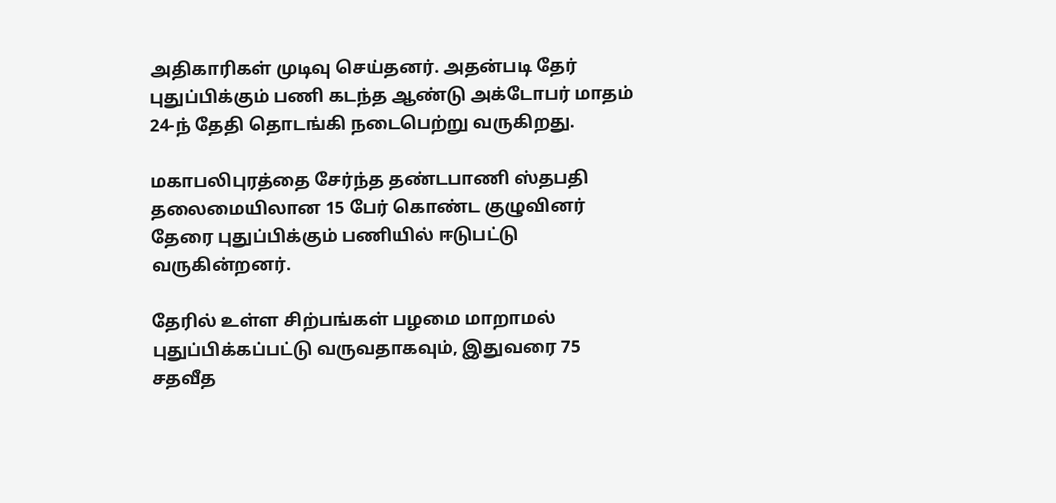அதிகாரிகள் முடிவு செய்தனர். அதன்படி தேர் புதுப்பிக்கும் பணி கடந்த ஆண்டு அக்டோபர் மாதம் 24-ந் தேதி தொடங்கி நடைபெற்று வருகிறது.

மகாபலிபுரத்தை சேர்ந்த தண்டபாணி ஸ்தபதி தலைமையிலான 15 பேர் கொண்ட குழுவினர் தேரை புதுப்பிக்கும் பணியில் ஈடுபட்டு வருகின்றனர்.

தேரில் உள்ள சிற்பங்கள் பழமை மாறாமல் புதுப்பிக்கப்பட்டு வருவதாகவும், இதுவரை 75 சதவீத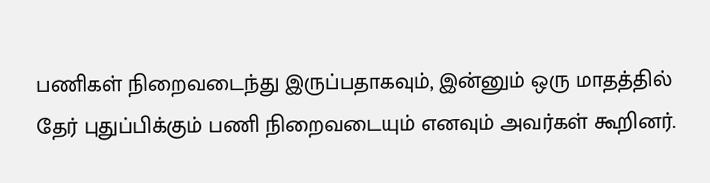பணிகள் நிறைவடைந்து இருப்பதாகவும், இன்னும் ஒரு மாதத்தில் தேர் புதுப்பிக்கும் பணி நிறைவடையும் எனவும் அவர்கள் கூறினர்.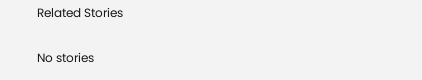Related Stories

No stories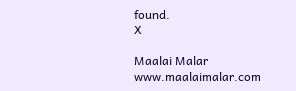found.
X

Maalai Malar
www.maalaimalar.com